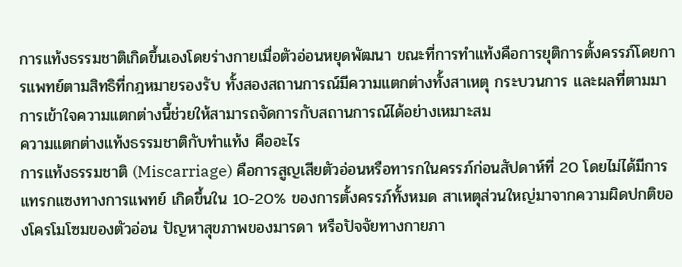การแท้งธรรมชาติเกิดขึ้นเองโดยร่างกายเมื่อตัวอ่อนหยุดพัฒนา ขณะที่การทำแท้งคือการยุติการตั้งครรภ์โดยการแพทย์ตามสิทธิที่กฎหมายรองรับ ทั้งสองสถานการณ์มีความแตกต่างทั้งสาเหตุ กระบวนการ และผลที่ตามมา การเข้าใจความแตกต่างนี้ช่วยให้สามารถจัดการกับสถานการณ์ได้อย่างเหมาะสม
ความแตกต่างแท้งธรรมชาติกับทำแท้ง คืออะไร
การแท้งธรรมชาติ (Miscarriage) คือการสูญเสียตัวอ่อนหรือทารกในครรภ์ก่อนสัปดาห์ที่ 20 โดยไม่ได้มีการแทรกแซงทางการแพทย์ เกิดขึ้นใน 10-20% ของการตั้งครรภ์ทั้งหมด สาเหตุส่วนใหญ่มาจากความผิดปกติของโครโมโซมของตัวอ่อน ปัญหาสุขภาพของมารดา หรือปัจจัยทางกายภา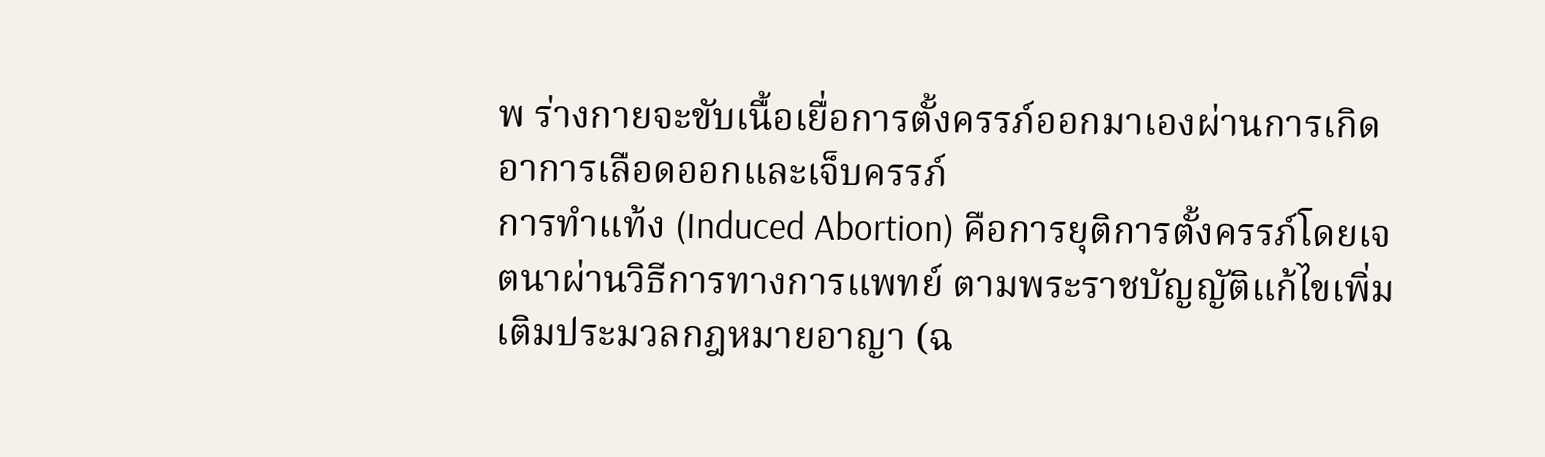พ ร่างกายจะขับเนื้อเยื่อการตั้งครรภ์ออกมาเองผ่านการเกิดอาการเลือดออกและเจ็บครรภ์
การทำแท้ง (Induced Abortion) คือการยุติการตั้งครรภ์โดยเจตนาผ่านวิธีการทางการแพทย์ ตามพระราชบัญญัติแก้ไขเพิ่มเติมประมวลกฎหมายอาญา (ฉ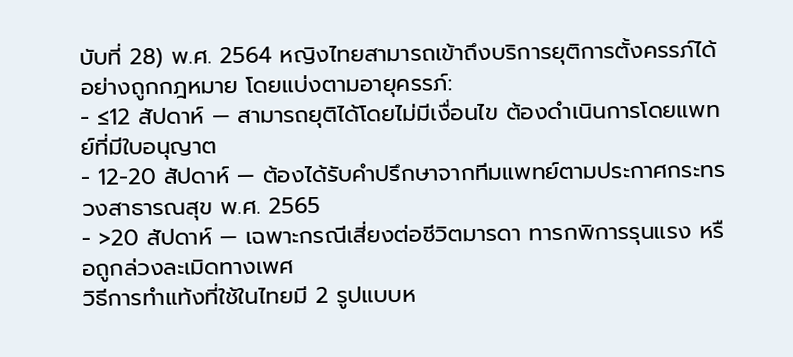บับที่ 28) พ.ศ. 2564 หญิงไทยสามารถเข้าถึงบริการยุติการตั้งครรภ์ได้อย่างถูกกฎหมาย โดยแบ่งตามอายุครรภ์:
- ≤12 สัปดาห์ — สามารถยุติได้โดยไม่มีเงื่อนไข ต้องดำเนินการโดยแพทย์ที่มีใบอนุญาต
- 12-20 สัปดาห์ — ต้องได้รับคำปรึกษาจากทีมแพทย์ตามประกาศกระทรวงสาธารณสุข พ.ศ. 2565
- >20 สัปดาห์ — เฉพาะกรณีเสี่ยงต่อชีวิตมารดา ทารกพิการรุนแรง หรือถูกล่วงละเมิดทางเพศ
วิธีการทำแท้งที่ใช้ในไทยมี 2 รูปแบบห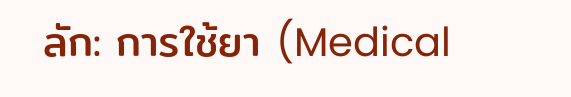ลัก: การใช้ยา (Medical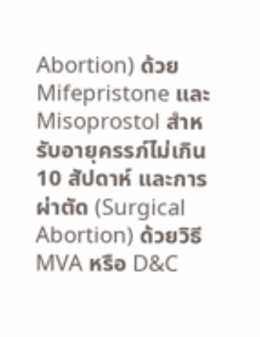Abortion) ด้วย Mifepristone และ Misoprostol สำหรับอายุครรภ์ไม่เกิน 10 สัปดาห์ และการผ่าตัด (Surgical Abortion) ด้วยวิธี MVA หรือ D&C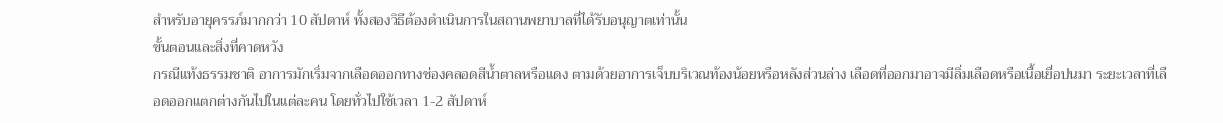สำหรับอายุครรภ์มากกว่า 10 สัปดาห์ ทั้งสองวิธีต้องดำเนินการในสถานพยาบาลที่ได้รับอนุญาตเท่านั้น
ขั้นตอนและสิ่งที่คาดหวัง
กรณีแท้งธรรมชาติ อาการมักเริ่มจากเลือดออกทางช่องคลอดสีน้ำตาลหรือแดง ตามด้วยอาการเจ็บบริเวณท้องน้อยหรือหลังส่วนล่าง เลือดที่ออกมาอาจมีลิ่มเลือดหรือเนื้อเยื่อปนมา ระยะเวลาที่เลือดออกแตกต่างกันไปในแต่ละคน โดยทั่วไปใช้เวลา 1-2 สัปดาห์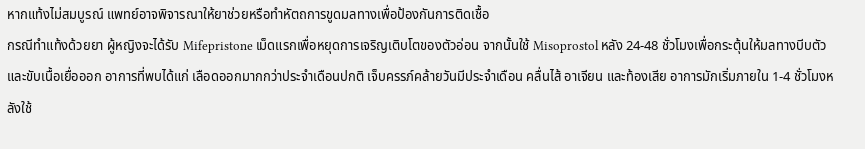หากแท้งไม่สมบูรณ์ แพทย์อาจพิจารณาให้ยาช่วยหรือทำหัตถการขูดมลทางเพื่อป้องกันการติดเชื้อ
กรณีทำแท้งด้วยยา ผู้หญิงจะได้รับ Mifepristone เม็ดแรกเพื่อหยุดการเจริญเติบโตของตัวอ่อน จากนั้นใช้ Misoprostol หลัง 24-48 ชั่วโมงเพื่อกระตุ้นให้มลทางบีบตัวและขับเนื้อเยื่อออก อาการที่พบได้แก่ เลือดออกมากกว่าประจำเดือนปกติ เจ็บครรภ์คล้ายวันมีประจำเดือน คลื่นไส้ อาเจียน และท้องเสีย อาการมักเริ่มภายใน 1-4 ชั่วโมงหลังใช้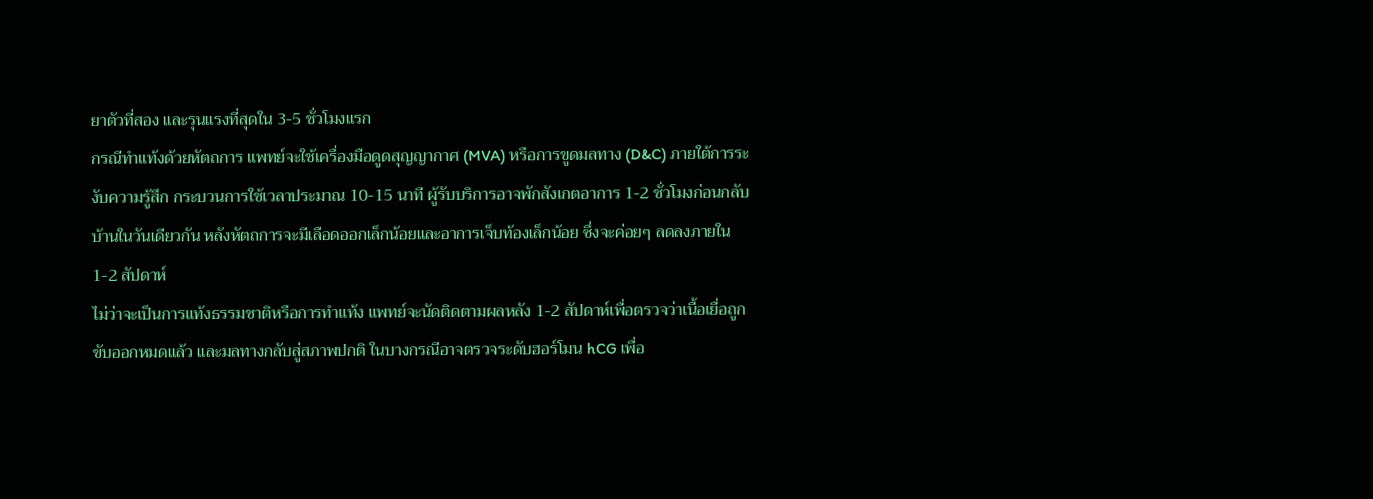ยาตัวที่สอง และรุนแรงที่สุดใน 3-5 ชั่วโมงแรก
กรณีทำแท้งด้วยหัตถการ แพทย์จะใช้เครื่องมือดูดสุญญากาศ (MVA) หรือการขูดมลทาง (D&C) ภายใต้การระงับความรู้สึก กระบวนการใช้เวลาประมาณ 10-15 นาที ผู้รับบริการอาจพักสังเกตอาการ 1-2 ชั่วโมงก่อนกลับบ้านในวันเดียวกัน หลังหัตถการจะมีเลือดออกเล็กน้อยและอาการเจ็บท้องเล็กน้อย ซึ่งจะค่อยๆ ลดลงภายใน 1-2 สัปดาห์
ไม่ว่าจะเป็นการแท้งธรรมชาติหรือการทำแท้ง แพทย์จะนัดติดตามผลหลัง 1-2 สัปดาห์เพื่อตรวจว่าเนื้อเยื่อถูกขับออกหมดแล้ว และมลทางกลับสู่สภาพปกติ ในบางกรณีอาจตรวจระดับฮอร์โมน hCG เพื่อ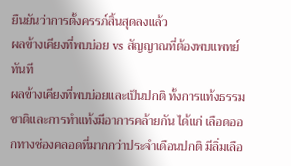ยืนยันว่าการตั้งครรภ์สิ้นสุดลงแล้ว
ผลข้างเคียงที่พบบ่อย vs สัญญาณที่ต้องพบแพทย์ทันที
ผลข้างเคียงที่พบบ่อยและเป็นปกติ ทั้งการแท้งธรรมชาติและการทำแท้งมีอาการคล้ายกัน ได้แก่ เลือดออกทางช่องคลอดที่มากกว่าประจำเดือนปกติ มีลิ่มเลือ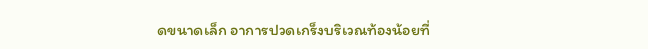ดขนาดเล็ก อาการปวดเกร็งบริเวณท้องน้อยที่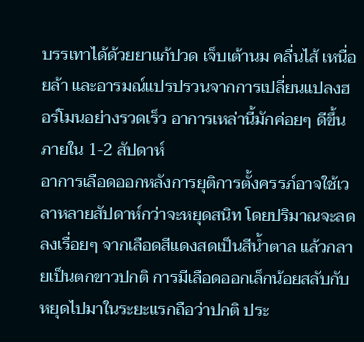บรรเทาได้ด้วยยาแก้ปวด เจ็บเต้านม คลื่นไส้ เหนื่อยล้า และอารมณ์แปรปรวนจากการเปลี่ยนแปลงฮอร์โมนอย่างรวดเร็ว อาการเหล่านี้มักค่อยๆ ดีขึ้นภายใน 1-2 สัปดาห์
อาการเลือดออกหลังการยุติการตั้งครรภ์อาจใช้เวลาหลายสัปดาห์กว่าจะหยุดสนิท โดยปริมาณจะลดลงเรื่อยๆ จากเลือดสีแดงสดเป็นสีน้ำตาล แล้วกลายเป็นตกขาวปกติ การมีเลือดออกเล็กน้อยสลับกับหยุดไปมาในระยะแรกถือว่าปกติ ประ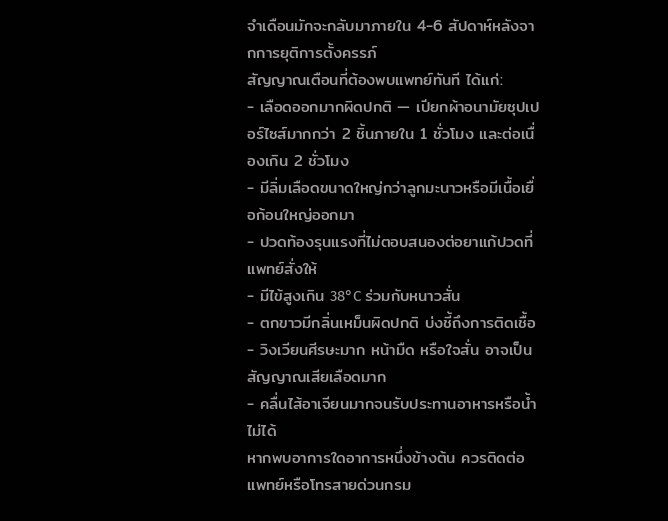จำเดือนมักจะกลับมาภายใน 4-6 สัปดาห์หลังจากการยุติการตั้งครรภ์
สัญญาณเตือนที่ต้องพบแพทย์ทันที ได้แก่:
- เลือดออกมากผิดปกติ — เปียกผ้าอนามัยซุปเปอร์ไซส์มากกว่า 2 ชิ้นภายใน 1 ชั่วโมง และต่อเนื่องเกิน 2 ชั่วโมง
- มีลิ่มเลือดขนาดใหญ่กว่าลูกมะนาวหรือมีเนื้อเยื่อก้อนใหญ่ออกมา
- ปวดท้องรุนแรงที่ไม่ตอบสนองต่อยาแก้ปวดที่แพทย์สั่งให้
- มีไข้สูงเกิน 38°C ร่วมกับหนาวสั่น
- ตกขาวมีกลิ่นเหม็นผิดปกติ บ่งชี้ถึงการติดเชื้อ
- วิงเวียนศีรษะมาก หน้ามืด หรือใจสั่น อาจเป็นสัญญาณเสียเลือดมาก
- คลื่นไส้อาเจียนมากจนรับประทานอาหารหรือน้ำไม่ได้
หากพบอาการใดอาการหนึ่งข้างต้น ควรติดต่อแพทย์หรือโทรสายด่วนกรม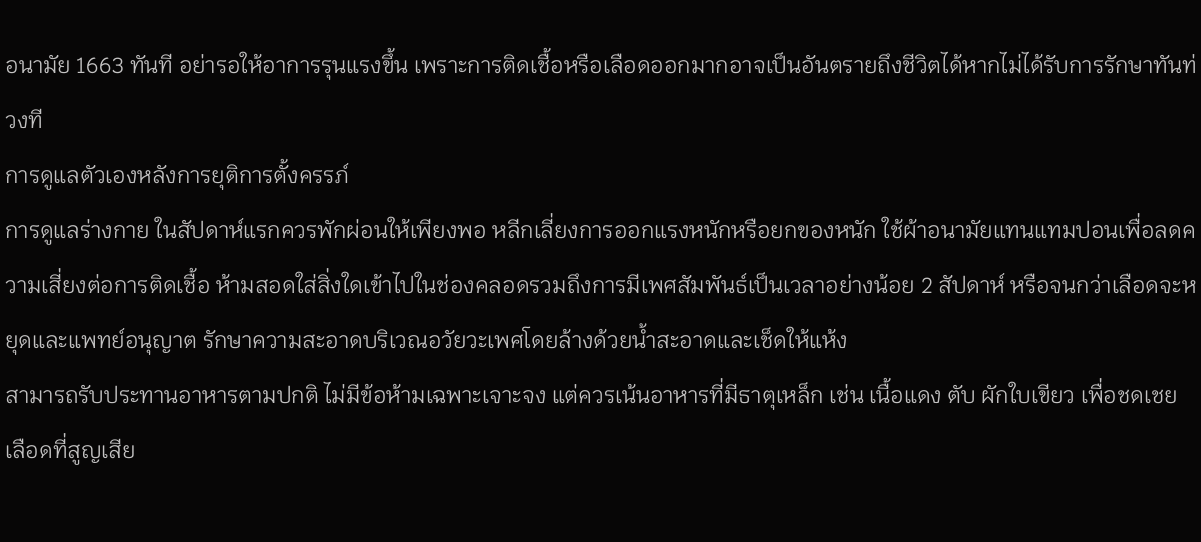อนามัย 1663 ทันที อย่ารอให้อาการรุนแรงขึ้น เพราะการติดเชื้อหรือเลือดออกมากอาจเป็นอันตรายถึงชีวิตได้หากไม่ได้รับการรักษาทันท่วงที
การดูแลตัวเองหลังการยุติการตั้งครรภ์
การดูแลร่างกาย ในสัปดาห์แรกควรพักผ่อนให้เพียงพอ หลีกเลี่ยงการออกแรงหนักหรือยกของหนัก ใช้ผ้าอนามัยแทนแทมปอนเพื่อลดความเสี่ยงต่อการติดเชื้อ ห้ามสอดใส่สิ่งใดเข้าไปในช่องคลอดรวมถึงการมีเพศสัมพันธ์เป็นเวลาอย่างน้อย 2 สัปดาห์ หรือจนกว่าเลือดจะหยุดและแพทย์อนุญาต รักษาความสะอาดบริเวณอวัยวะเพศโดยล้างด้วยน้ำสะอาดและเช็ดให้แห้ง
สามารถรับประทานอาหารตามปกติ ไม่มีข้อห้ามเฉพาะเจาะจง แต่ควรเน้นอาหารที่มีธาตุเหล็ก เช่น เนื้อแดง ตับ ผักใบเขียว เพื่อชดเชยเลือดที่สูญเสีย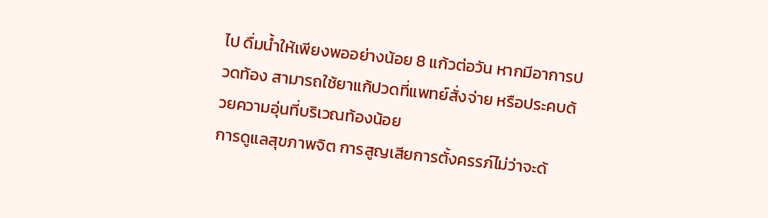ไป ดื่มน้ำให้เพียงพออย่างน้อย 8 แก้วต่อวัน หากมีอาการปวดท้อง สามารถใช้ยาแก้ปวดที่แพทย์สั่งจ่าย หรือประคบด้วยความอุ่นที่บริเวณท้องน้อย
การดูแลสุขภาพจิต การสูญเสียการตั้งครรภ์ไม่ว่าจะด้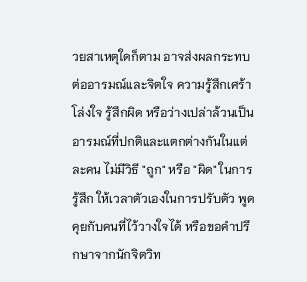วยสาเหตุใดก็ตาม อาจส่งผลกระทบต่ออารมณ์และจิตใจ ความรู้สึกเศร้า โล่งใจ รู้สึกผิด หรือว่างเปล่าล้วนเป็นอารมณ์ที่ปกติและแตกต่างกันในแต่ละคน ไม่มีวิธี "ถูก" หรือ "ผิด" ในการรู้สึก ให้เวลาตัวเองในการปรับตัว พูดคุยกับคนที่ไว้วางใจได้ หรือขอคำปรึกษาจากนักจิตวิท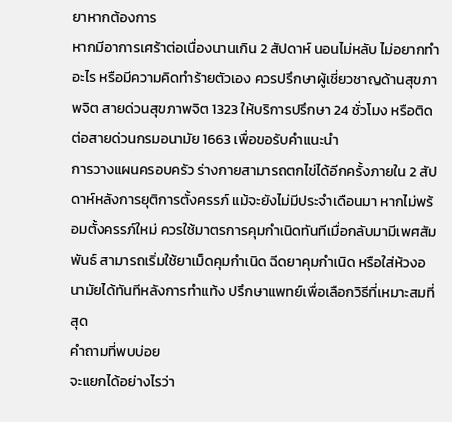ยาหากต้องการ
หากมีอาการเศร้าต่อเนื่องนานเกิน 2 สัปดาห์ นอนไม่หลับ ไม่อยากทำอะไร หรือมีความคิดทำร้ายตัวเอง ควรปรึกษาผู้เชี่ยวชาญด้านสุขภาพจิต สายด่วนสุขภาพจิต 1323 ให้บริการปรึกษา 24 ชั่วโมง หรือติดต่อสายด่วนกรมอนามัย 1663 เพื่อขอรับคำแนะนำ
การวางแผนครอบครัว ร่างกายสามารถตกไข่ได้อีกครั้งภายใน 2 สัปดาห์หลังการยุติการตั้งครรภ์ แม้จะยังไม่มีประจำเดือนมา หากไม่พร้อมตั้งครรภ์ใหม่ ควรใช้มาตรการคุมกำเนิดทันทีเมื่อกลับมามีเพศสัมพันธ์ สามารถเริ่มใช้ยาเม็ดคุมกำเนิด ฉีดยาคุมกำเนิด หรือใส่ห้วงอนามัยได้ทันทีหลังการทำแท้ง ปรึกษาแพทย์เพื่อเลือกวิธีที่เหมาะสมที่สุด
คำถามที่พบบ่อย
จะแยกได้อย่างไรว่า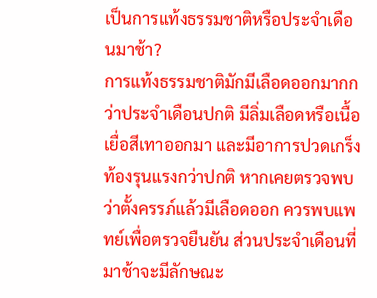เป็นการแท้งธรรมชาติหรือประจำเดือนมาช้า?
การแท้งธรรมชาติมักมีเลือดออกมากกว่าประจำเดือนปกติ มีลิ่มเลือดหรือเนื้อเยื่อสีเทาออกมา และมีอาการปวดเกร็งท้องรุนแรงกว่าปกติ หากเคยตรวจพบว่าตั้งครรภ์แล้วมีเลือดออก ควรพบแพทย์เพื่อตรวจยืนยัน ส่วนประจำเดือนที่มาช้าจะมีลักษณะ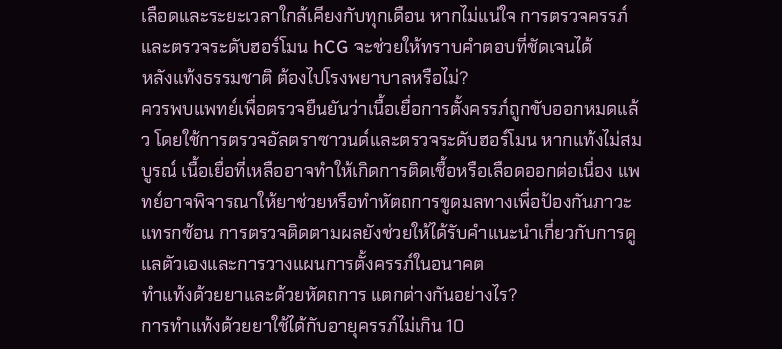เลือดและระยะเวลาใกล้เคียงกับทุกเดือน หากไม่แน่ใจ การตรวจครรภ์และตรวจระดับฮอร์โมน hCG จะช่วยให้ทราบคำตอบที่ชัดเจนได้
หลังแท้งธรรมชาติ ต้องไปโรงพยาบาลหรือไม่?
ควรพบแพทย์เพื่อตรวจยืนยันว่าเนื้อเยื่อการตั้งครรภ์ถูกขับออกหมดแล้ว โดยใช้การตรวจอัลตราซาวนด์และตรวจระดับฮอร์โมน หากแท้งไม่สมบูรณ์ เนื้อเยื่อที่เหลืออาจทำให้เกิดการติดเชื้อหรือเลือดออกต่อเนื่อง แพทย์อาจพิจารณาให้ยาช่วยหรือทำหัตถการขูดมลทางเพื่อป้องกันภาวะแทรกซ้อน การตรวจติดตามผลยังช่วยให้ได้รับคำแนะนำเกี่ยวกับการดูแลตัวเองและการวางแผนการตั้งครรภ์ในอนาคต
ทำแท้งด้วยยาและด้วยหัตถการ แตกต่างกันอย่างไร?
การทำแท้งด้วยยาใช้ได้กับอายุครรภ์ไม่เกิน 10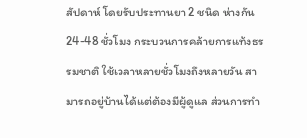สัปดาห์ โดยรับประทานยา 2 ชนิด ห่างกัน 24-48 ชั่วโมง กระบวนการคล้ายการแท้งธรรมชาติ ใช้เวลาหลายชั่วโมงถึงหลายวัน สามารถอยู่บ้านได้แต่ต้องมีผู้ดูแล ส่วนการทำ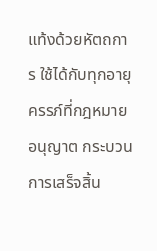แท้งด้วยหัตถการ ใช้ได้กับทุกอายุครรภ์ที่กฎหมายอนุญาต กระบวนการเสร็จสิ้น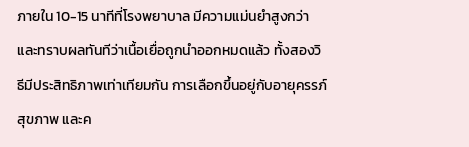ภายใน 10-15 นาทีที่โรงพยาบาล มีความแม่นยำสูงกว่า และทราบผลทันทีว่าเนื้อเยื่อถูกนำออกหมดแล้ว ทั้งสองวิธีมีประสิทธิภาพเท่าเทียมกัน การเลือกขึ้นอยู่กับอายุครรภ์ สุขภาพ และค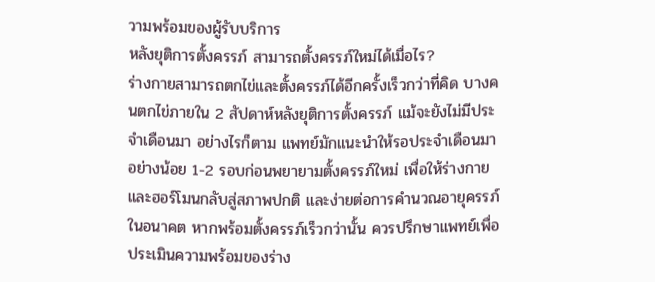วามพร้อมของผู้รับบริการ
หลังยุติการตั้งครรภ์ สามารถตั้งครรภ์ใหม่ได้เมื่อไร?
ร่างกายสามารถตกไข่และตั้งครรภ์ได้อีกครั้งเร็วกว่าที่คิด บางคนตกไข่ภายใน 2 สัปดาห์หลังยุติการตั้งครรภ์ แม้จะยังไม่มีประจำเดือนมา อย่างไรก็ตาม แพทย์มักแนะนำให้รอประจำเดือนมาอย่างน้อย 1-2 รอบก่อนพยายามตั้งครรภ์ใหม่ เพื่อให้ร่างกายและฮอร์โมนกลับสู่สภาพปกติ และง่ายต่อการคำนวณอายุครรภ์ในอนาคต หากพร้อมตั้งครรภ์เร็วกว่านั้น ควรปรึกษาแพทย์เพื่อประเมินความพร้อมของร่าง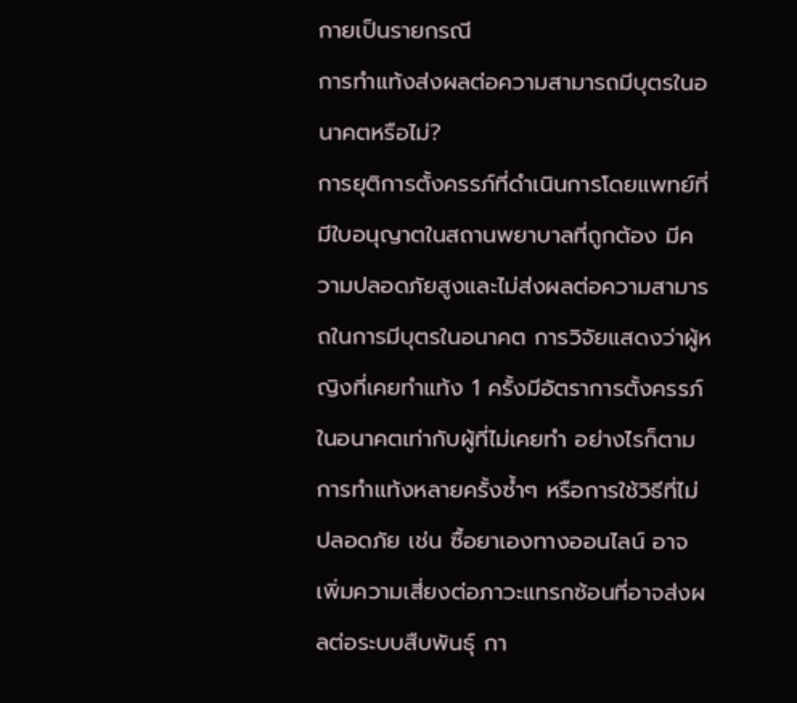กายเป็นรายกรณี
การทำแท้งส่งผลต่อความสามารถมีบุตรในอนาคตหรือไม่?
การยุติการตั้งครรภ์ที่ดำเนินการโดยแพทย์ที่มีใบอนุญาตในสถานพยาบาลที่ถูกต้อง มีความปลอดภัยสูงและไม่ส่งผลต่อความสามารถในการมีบุตรในอนาคต การวิจัยแสดงว่าผู้หญิงที่เคยทำแท้ง 1 ครั้งมีอัตราการตั้งครรภ์ในอนาคตเท่ากับผู้ที่ไม่เคยทำ อย่างไรก็ตาม การทำแท้งหลายครั้งซ้ำๆ หรือการใช้วิธีที่ไม่ปลอดภัย เช่น ซื้อยาเองทางออนไลน์ อาจเพิ่มความเสี่ยงต่อภาวะแทรกซ้อนที่อาจส่งผลต่อระบบสืบพันธุ์ กา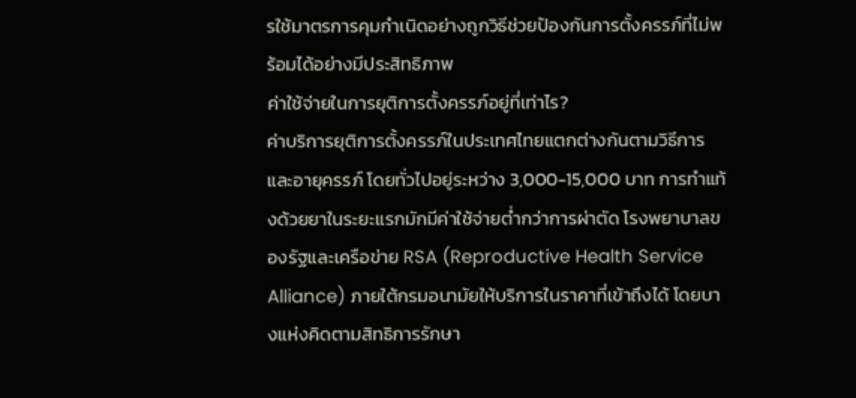รใช้มาตรการคุมกำเนิดอย่างถูกวิธีช่วยป้องกันการตั้งครรภ์ที่ไม่พร้อมได้อย่างมีประสิทธิภาพ
ค่าใช้จ่ายในการยุติการตั้งครรภ์อยู่ที่เท่าไร?
ค่าบริการยุติการตั้งครรภ์ในประเทศไทยแตกต่างกันตามวิธีการและอายุครรภ์ โดยทั่วไปอยู่ระหว่าง 3,000-15,000 บาท การทำแท้งด้วยยาในระยะแรกมักมีค่าใช้จ่ายต่ำกว่าการผ่าตัด โรงพยาบาลของรัฐและเครือข่าย RSA (Reproductive Health Service Alliance) ภายใต้กรมอนามัยให้บริการในราคาที่เข้าถึงได้ โดยบางแห่งคิดตามสิทธิการรักษา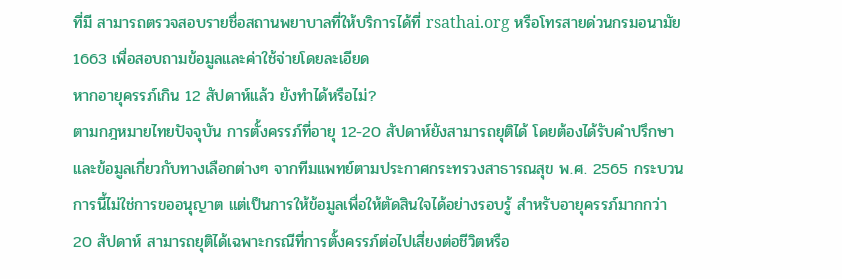ที่มี สามารถตรวจสอบรายชื่อสถานพยาบาลที่ให้บริการได้ที่ rsathai.org หรือโทรสายด่วนกรมอนามัย 1663 เพื่อสอบถามข้อมูลและค่าใช้จ่ายโดยละเอียด
หากอายุครรภ์เกิน 12 สัปดาห์แล้ว ยังทำได้หรือไม่?
ตามกฎหมายไทยปัจจุบัน การตั้งครรภ์ที่อายุ 12-20 สัปดาห์ยังสามารถยุติได้ โดยต้องได้รับคำปรึกษาและข้อมูลเกี่ยวกับทางเลือกต่างๆ จากทีมแพทย์ตามประกาศกระทรวงสาธารณสุข พ.ศ. 2565 กระบวนการนี้ไม่ใช่การขออนุญาต แต่เป็นการให้ข้อมูลเพื่อให้ตัดสินใจได้อย่างรอบรู้ สำหรับอายุครรภ์มากกว่า 20 สัปดาห์ สามารถยุติได้เฉพาะกรณีที่การตั้งครรภ์ต่อไปเสี่ยงต่อชีวิตหรือ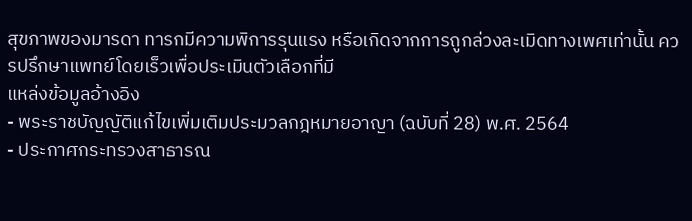สุขภาพของมารดา ทารกมีความพิการรุนแรง หรือเกิดจากการถูกล่วงละเมิดทางเพศเท่านั้น ควรปรึกษาแพทย์โดยเร็วเพื่อประเมินตัวเลือกที่มี
แหล่งข้อมูลอ้างอิง
- พระราชบัญญัติแก้ไขเพิ่มเติมประมวลกฎหมายอาญา (ฉบับที่ 28) พ.ศ. 2564
- ประกาศกระทรวงสาธารณ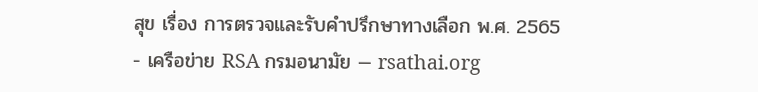สุข เรื่อง การตรวจและรับคำปรึกษาทางเลือก พ.ศ. 2565
- เครือข่าย RSA กรมอนามัย — rsathai.org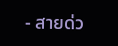- สายด่ว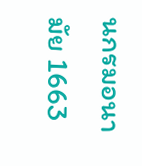นกรมอนามัย 1663